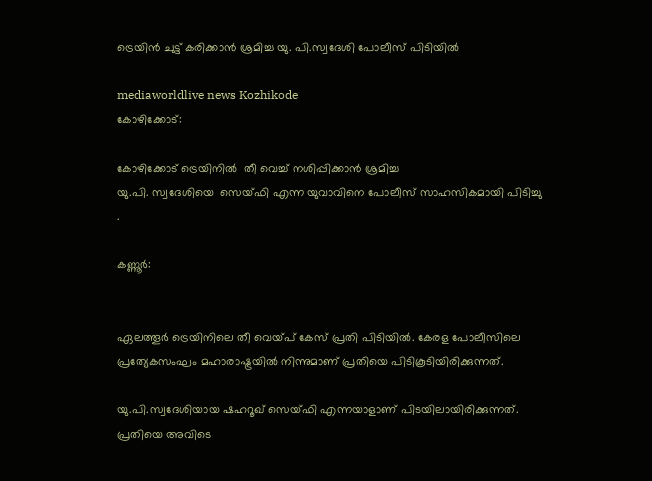ട്രെയിൻ ചുട്ട് കരിക്കാൻ ശ്രമിച്ച യു. പി.സ്വദേശി പോലീസ് പിടിയിൽ

mediaworldlive news Kozhikode
കോഴിക്കോട്:

കോഴിക്കോട് ട്രെയിനിൽ  തീ വെച്ച് നശിപ്പിക്കാൻ ശ്രമിച്ച
യു.പി. സ്വദേശിയെ  സെയ്ഫി എന്ന യുവാവിനെ പോലീസ് സാഹസികമായി പിടിച്ചു .

കണ്ണൂര്‍:


ഏലത്തൂര്‍ ട്രെയിനിലെ തീ വെയ്പ് കേസ് പ്രതി പിടിയില്‍. കേരള പോലീസിലെ പ്രത്യേകസംഘം മഹാരാഷ്ട്രയില്‍ നിന്നുമാണ് പ്രതിയെ പിടികൂടിയിരിക്കുന്നത്.

യു.പി.സ്വദേശിയായ ഷഹറൂഖ് സെയ്ഫി എന്നയാളാണ് പിടയിലായിരിക്കുന്നത്. പ്രതിയെ അവിടെ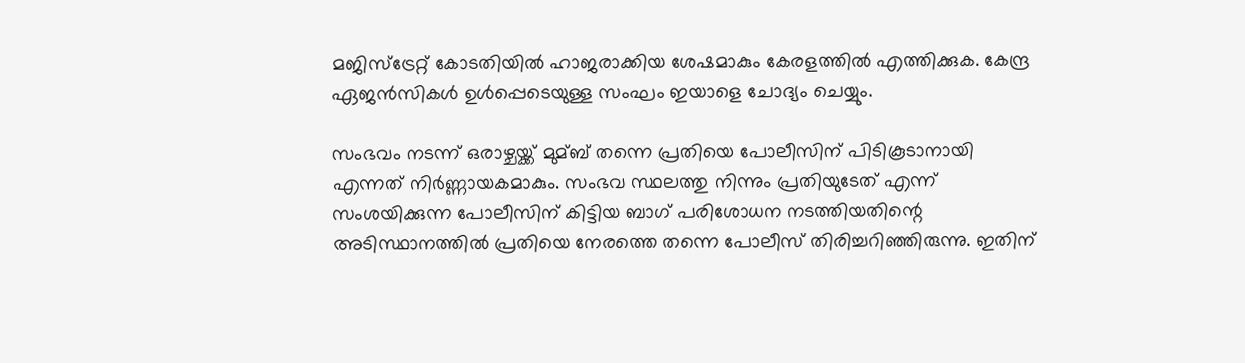മജിസ്‌ട്രേറ്റ് കോടതിയില്‍ ഹാജരാക്കിയ ശേഷമാകും കേരളത്തില്‍ എത്തിക്കുക. കേന്ദ്ര ഏജന്‍സികള്‍ ഉള്‍പ്പെടെയുള്ള സംഘം ഇയാളെ ചോദ്യം ചെയ്യും.

സംഭവം നടന്ന് ഒരാഴ്ചയ്ക്ക് മുമ്ബ് തന്നെ പ്രതിയെ പോലീസിന് പിടികൂടാനായി എന്നത് നിര്‍ണ്ണായകമാകും. സംഭവ സ്ഥലത്തു നിന്നും പ്രതിയുടേത് എന്ന് സംശയിക്കുന്ന പോലീസിന് കിട്ടിയ ബാഗ് പരിശോധന നടത്തിയതിന്റെ അടിസ്ഥാനത്തില്‍ പ്രതിയെ നേരത്തെ തന്നെ പോലീസ് തിരിച്ചറിഞ്ഞിരുന്നു. ഇതിന്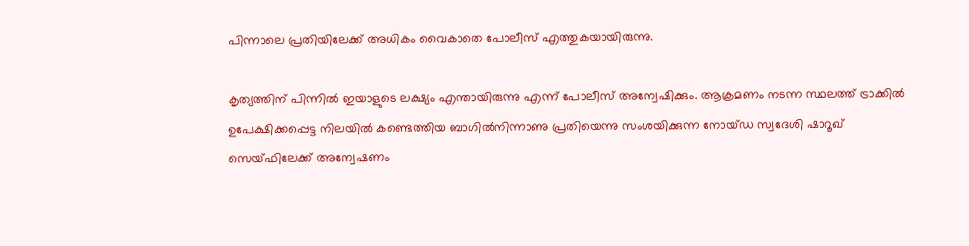പിന്നാലെ പ്രതിയിലേക്ക് അധികം വൈകാതെ പോലീസ് എത്തുകയായിരുന്നു.

കൃത്യത്തിന് പിന്നില്‍ ഇയാളുടെ ലക്ഷ്യം എന്തായിരുന്നു എന്ന് പോലീസ് അന്വേഷിക്കും. ആക്രമണം നടന്ന സ്ഥലത്ത് ട്രാക്കില്‍ ഉപേക്ഷിക്കപ്പെട്ട നിലയില്‍ കണ്ടെത്തിയ ബാഗില്‍നിന്നാണു പ്രതിയെന്നു സംശയിക്കുന്ന നോയ്ഡ സ്വദേശി ഷാറൂഖ് സെയ്ഫിലേക്ക് അന്വേഷണം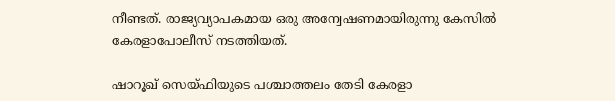നീണ്ടത്. രാജ്യവ്യാപകമായ ഒരു അന്വേഷണമായിരുന്നു കേസില്‍ കേരളാപോലീസ് നടത്തിയത്.

ഷാറൂഖ് സെയ്ഫിയുടെ പശ്ചാത്തലം തേടി കേരളാ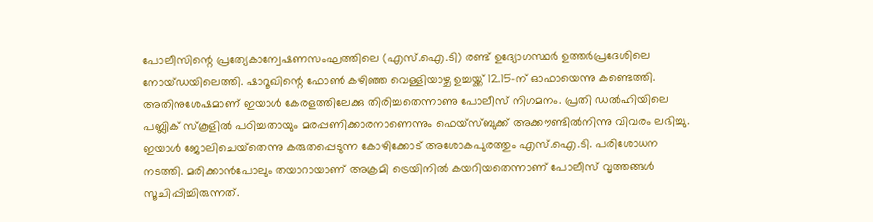പോലീസിന്റെ പ്രത്യേകാന്വേഷണസംഘത്തിലെ (എസ്.ഐ.ടി) രണ്ട് ഉദ്യോഗസ്ഥര്‍ ഉത്തര്‍പ്രദേശിലെ നോയ്ഡയിലെത്തി. ഷാറൂഖിന്റെ ഫോണ്‍ കഴിഞ്ഞ വെള്ളിയാഴ്ച ഉച്ചയ്ക്ക് 12.15-ന് ഓഫായെന്നു കണ്ടെത്തി. അതിനുശേഷമാണ് ഇയാള്‍ കേരളത്തിലേക്കു തിരിച്ചതെന്നാണു പോലീസ് നിഗമനം. പ്രതി ഡല്‍ഹിയിലെ പബ്ലിക് സ്‌കൂളില്‍ പഠിച്ചതായും മരപ്പണിക്കാരനാണെന്നും ഫെയ്‌സ്ബുക്ക് അക്കൗണ്ടില്‍നിന്നു വിവരം ലഭിച്ചു. ഇയാള്‍ ജോലിചെയ്‌തെന്നു കരുതപ്പെടുന്ന കോഴിക്കോട് അശോകപുരത്തും എസ്.ഐ.ടി. പരിശോധന നടത്തി. മരിക്കാന്‍പോലും തയാറായാണ് അക്രമി ട്രെയിനില്‍ കയറിയതെന്നാണ് പോലീസ് വൃത്തങ്ങള്‍ സൂചിപ്പിച്ചിരുന്നത്.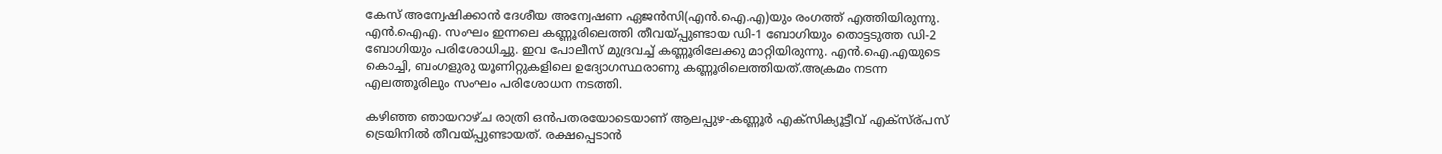കേസ് അന്വേഷിക്കാന്‍ ദേശീയ അന്വേഷണ ഏജന്‍സി(എന്‍.ഐ.എ)യും രംഗത്ത് എത്തിയിരുന്നു. എന്‍.ഐഎ. സംഘം ഇന്നലെ കണ്ണൂരിലെത്തി തീവയ്പ്പുണ്ടായ ഡി-1 ബോഗിയും തൊട്ടടുത്ത ഡി-2 ബോഗിയും പരിശോധിച്ചു. ഇവ പോലീസ് മുദ്രവച്ച്‌ കണ്ണൂരിലേക്കു മാറ്റിയിരുന്നു. എന്‍.ഐ.എയുടെ കൊച്ചി, ബംഗളുരു യൂണിറ്റുകളിലെ ഉദ്യോഗസ്ഥരാണു കണ്ണൂരിലെത്തിയത്.അക്രമം നടന്ന എലത്തൂരിലും സംഘം പരിശോധന നടത്തി.

കഴിഞ്ഞ ഞായറാഴ്ച രാത്രി ഒന്‍പതരയോടെയാണ് ആലപ്പുഴ-കണ്ണൂര്‍ എക്‌സിക്യൂട്ടീവ് എക്സ്ര്പസ് ട്രെയിനില്‍ തീവയ്പ്പുണ്ടായത്. രക്ഷപ്പെടാന്‍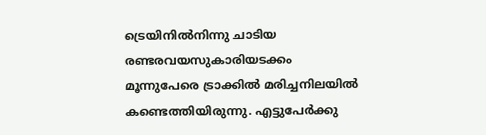ട്രെയിനില്‍നിന്നു ചാടിയ രണ്ടരവയസുകാരിയടക്കം മൂന്നുപേരെ ട്രാക്കില്‍ മരിച്ചനിലയില്‍ കണ്ടെത്തിയിരുന്നു. എട്ടുപേര്‍ക്കു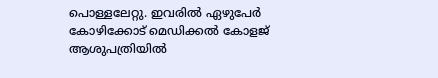പൊള്ളലേറ്റു. ഇവരില്‍ ഏഴുപേര്‍ കോഴിക്കോട് മെഡിക്കല്‍ കോളജ് ആശുപത്രിയില്‍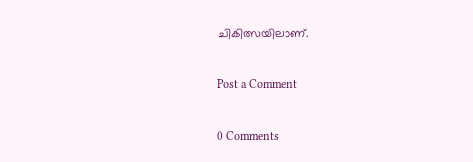ചികിത്സയിലാണ്.

Post a Comment

0 Comments